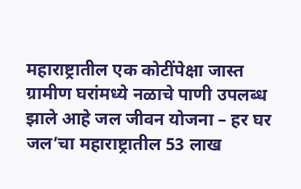महाराष्ट्रातील एक कोटींपेक्षा जास्त ग्रामीण घरांमध्ये नळाचे पाणी उपलब्ध झाले आहे जल जीवन योजना – हर घर जल’चा महाराष्ट्रातील 53 लाख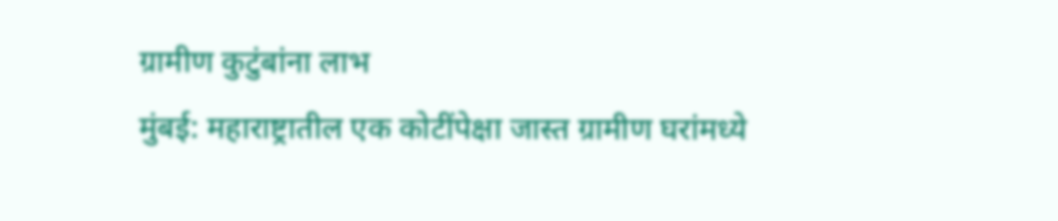ग्रामीण कुटुंबांना लाभ
मुंबई: महाराष्ट्रातील एक कोटींपेक्षा जास्त ग्रामीण घरांमध्ये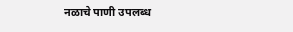नळाचे पाणी उपलब्ध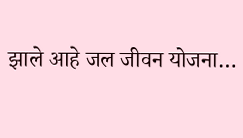झाले आहे जल जीवन योजना…